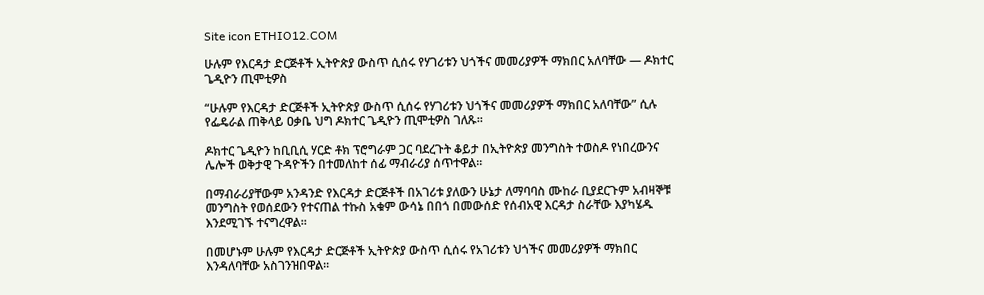Site icon ETHIO12.COM

ሁሉም የእርዳታ ድርጅቶች ኢትዮጵያ ውስጥ ሲሰሩ የሃገሪቱን ህጎችና መመሪያዎች ማክበር አለባቸው — ዶክተር ጌዲዮን ጢሞቲዎስ

“ሁሉም የእርዳታ ድርጅቶች ኢትዮጵያ ውስጥ ሲሰሩ የሃገሪቱን ህጎችና መመሪያዎች ማክበር አለባቸው” ሲሉ የፌዴራል ጠቅላይ ዐቃቤ ህግ ዶክተር ጌዲዮን ጢሞቲዎስ ገለጹ።

ዶክተር ጌዲዮን ከቢቢሲ ሃርድ ቶክ ፕሮግራም ጋር ባደረጉት ቆይታ በኢትዮጵያ መንግስት ተወስዶ የነበረውንና ሌሎች ወቅታዊ ጉዳዮችን በተመለከተ ሰፊ ማብራሪያ ሰጥተዋል።

በማብራሪያቸውም አንዳንድ የእርዳታ ድርጅቶች በአገሪቱ ያለውን ሁኔታ ለማባባስ ሙከራ ቢያደርጉም አብዛኞቹ መንግስት የወሰደውን የተናጠል ተኩስ አቁም ውሳኔ በበጎ በመውሰድ የሰብአዊ እርዳታ ስራቸው እያካሄዱ እንደሚገኙ ተናግረዋል።

በመሆኑም ሁሉም የእርዳታ ድርጅቶች ኢትዮጵያ ውስጥ ሲሰሩ የአገሪቱን ህጎችና መመሪያዎች ማክበር እንዳለባቸው አስገንዝበዋል።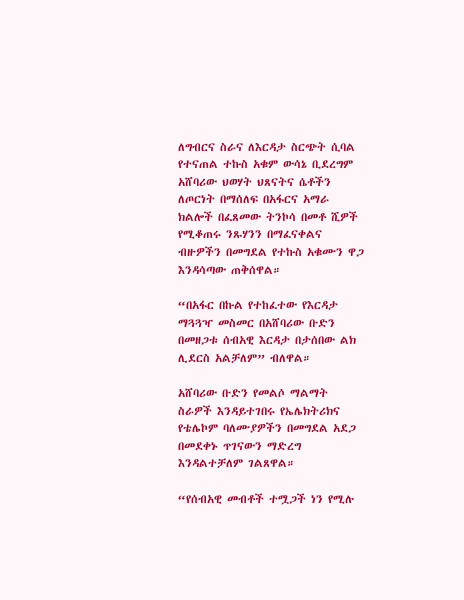ለግብርና ስራና ለእርዳታ ስርጭት ሲባል የተናጠል ተኩስ አቁም ውሳኔ ቢደረግም አሸባሪው ህወሃት ህጸናትና ሴቶችን ለጦርነት በማሰለፍ በአፋርና አማራ ክልሎች በፈጸመው ትንኮሳ በመቶ ሺዎች የሚቆጠሩ ንጹሃንን በማፈናቀልና ብዙዎችን በመግደል የተኩስ አቁሙን ዋጋ እንዳሳጣው ጠቅሰዋል።

“በአፋር በኩል የተከፈተው የእርዳታ ማጓጓዣ መስመር በአሸባሪው ቡድን በመዘጋቱ ሰብአዊ እርዳታ በታሰበው ልክ ሊደርስ አልቻለም” ብለዋል።

አሸባሪው ቡድን የመልሶ ማልማት ስራዎች እንዳይተገበሩ የኤሌክትሪክና የቴሌኮም ባለሙያዎችን በመግደል አደጋ በመደቀኑ ጥገናውን ማድረግ እንዳልተቻለም ገልጸዋል።

“የሰብአዊ መብቶች ተሟጋች ነን የሚሉ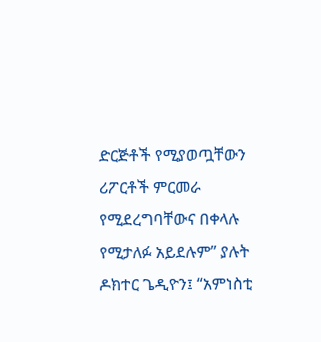ድርጅቶች የሚያወጧቸውን ሪፖርቶች ምርመራ የሚደረግባቸውና በቀላሉ የሚታለፉ አይደሉም” ያሉት ዶክተር ጌዲዮን፤ “አምነስቲ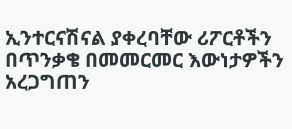ኢንተርናሽናል ያቀረባቸው ሪፖርቶችን በጥንቃቄ በመመርመር እውነታዎችን አረጋግጠን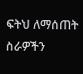ፍትህ ለማሰጠት ስራዎችን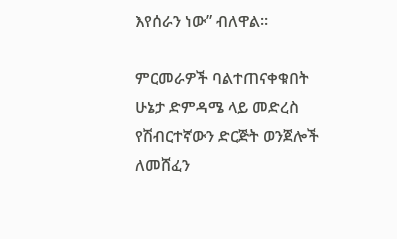እየሰራን ነው” ብለዋል።

ምርመራዎች ባልተጠናቀቁበት ሁኔታ ድምዳሜ ላይ መድረስ የሽብርተኛውን ድርጅት ወንጀሎች ለመሸፈን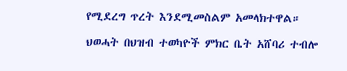የሚደረግ ጥረት እንደሚመስልም አመላክተዋል።

ህወሓት በህዝብ ተወካዮች ምክር ቤት አሸባሪ ተብሎ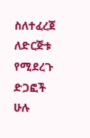ስለተፈረጀ ለድርጅቱ የሚደረጉ ድጋፎች ሁሉ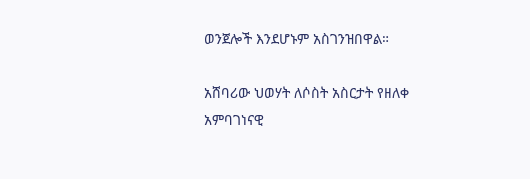ወንጀሎች እንደሆኑም አስገንዝበዋል።

አሸባሪው ህወሃት ለሶስት አስርታት የዘለቀ አምባገነናዊ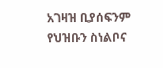አገዛዝ ቢያሰፍንም የህዝቡን ስነልቦና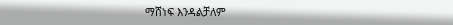ማሸነፍ እንዳልቻለም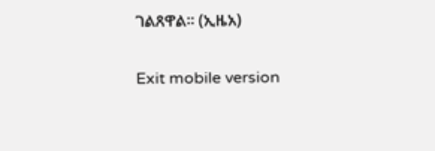ገልጸዋል። (ኢዜአ)

Exit mobile version